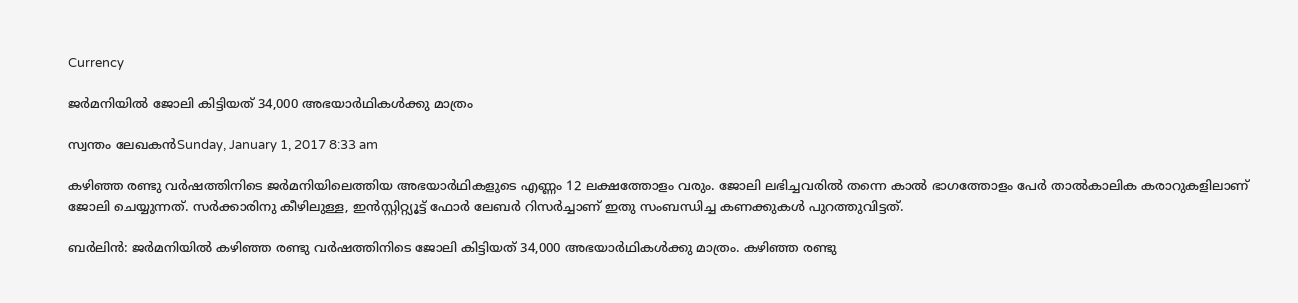Currency

ജര്‍മനിയില്‍ ജോലി കിട്ടിയത് 34,000 അഭയാര്‍ഥികള്‍ക്കു മാത്രം

സ്വന്തം ലേഖകന്‍Sunday, January 1, 2017 8:33 am

കഴിഞ്ഞ രണ്ടു വര്‍ഷത്തിനിടെ ജര്‍മനിയിലെത്തിയ അഭയാര്‍ഥികളുടെ എണ്ണം 12 ലക്ഷത്തോളം വരും. ജോലി ലഭിച്ചവരില്‍ തന്നെ കാല്‍ ഭാഗത്തോളം പേര്‍ താല്‍കാലിക കരാറുകളിലാണ് ജോലി ചെയ്യുന്നത്. സര്‍ക്കാരിനു കീഴിലുള്ള, ഇന്‍സ്റ്റിറ്റ്യൂട്ട് ഫോര്‍ ലേബര്‍ റിസര്‍ച്ചാണ് ഇതു സംബന്ധിച്ച കണക്കുകള്‍ പുറത്തുവിട്ടത്.

ബര്‍ലിന്‍: ജര്‍മനിയില്‍ കഴിഞ്ഞ രണ്ടു വര്‍ഷത്തിനിടെ ജോലി കിട്ടിയത് 34,000 അഭയാര്‍ഥികള്‍ക്കു മാത്രം. കഴിഞ്ഞ രണ്ടു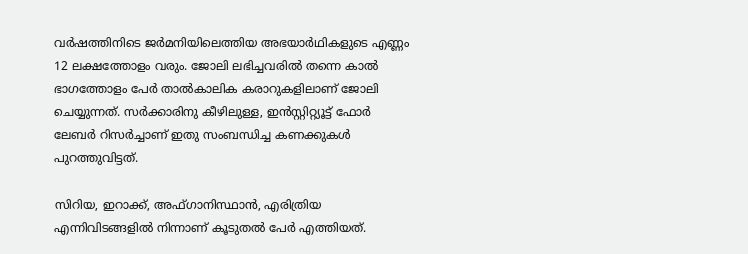വര്‍ഷത്തിനിടെ ജര്‍മനിയിലെത്തിയ അഭയാര്‍ഥികളുടെ എണ്ണം 12 ലക്ഷത്തോളം വരും. ജോലി ലഭിച്ചവരില്‍ തന്നെ കാല്‍ ഭാഗത്തോളം പേര്‍ താല്‍കാലിക കരാറുകളിലാണ് ജോലി ചെയ്യുന്നത്. സര്‍ക്കാരിനു കീഴിലുള്ള, ഇന്‍സ്റ്റിറ്റ്യൂട്ട് ഫോര്‍ ലേബര്‍ റിസര്‍ച്ചാണ് ഇതു സംബന്ധിച്ച കണക്കുകള്‍ പുറത്തുവിട്ടത്.

സിറിയ, ഇറാക്ക്, അഫ്ഗാനിസ്ഥാന്‍, എരിത്രിയ എന്നിവിടങ്ങളില്‍ നിന്നാണ് കൂടുതല്‍ പേര്‍ എത്തിയത്.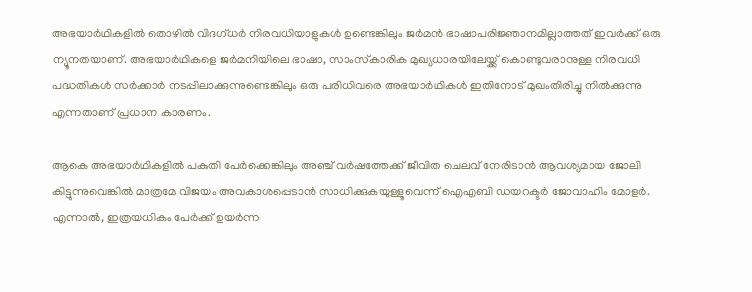അഭയാര്‍ഥികളില്‍ തൊഴില്‍ വിദഗ്ധര്‍ നിരവധിയാളുകള്‍ ഉണ്ടെങ്കിലും ജര്‍മന്‍ ഭാഷാപരിജ്ഞാനമില്ലാത്തത് ഇവര്‍ക്ക് ഒരു ന്യൂനതയാണ്. അഭയാര്‍ഥികളെ ജര്‍മനിയിലെ ഭാഷാ, സാംസ്‌കാരിക മുഖ്യധാരയിലേയ്ക്ക് കൊണ്ടുവരാനുള്ള നിരവധി പദ്ധതികള്‍ സര്‍ക്കാര്‍ നടപ്പിലാക്കുന്നുണ്ടെങ്കിലും ഒരു പരിധിവരെ അഭയാര്‍ഥികള്‍ ഇതിനോട് മുഖംതിരിച്ചു നില്‍ക്കുന്നു എന്നതാണ് പ്രധാന കാരണം.

ആകെ അഭയാര്‍ഥികളില്‍ പകുതി പേര്‍ക്കെങ്കിലും അഞ്ച് വര്‍ഷത്തേക്ക് ജീവിത ചെലവ് നേരിടാന്‍ ആവശ്യമായ ജോലി കിട്ടുന്നുവെങ്കില്‍ മാത്രമേ വിജയം അവകാശപ്പെടാന്‍ സാധിക്കുകയുള്ളൂവെന്ന് ഐഎബി ഡയറക്ടര്‍ ജോവാഹിം മോളര്‍. എന്നാല്‍, ഇത്രയധികം പേര്‍ക്ക് ഉയര്‍ന്ന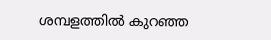ശമ്പളത്തില്‍ കുറഞ്ഞ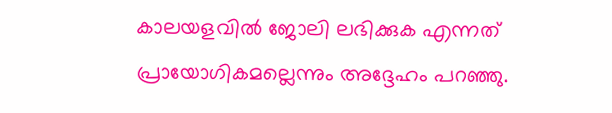കാലയളവില്‍ ജോലി ലഭിക്കുക എന്നത് പ്രായോഗികമല്ലെന്നും അദ്ദേഹം പറഞ്ഞു.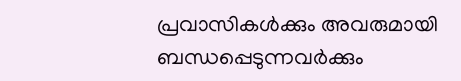പ്രവാസികൾക്കും അവരുമായി ബന്ധപ്പെടുന്നവർക്കും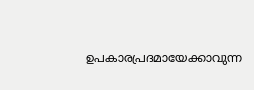ഉപകാരപ്രദമായേക്കാവുന്ന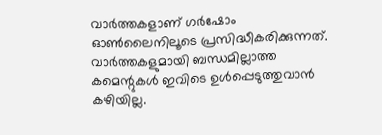വാർത്തകളാണ് ഗർഷോം ഓൺലൈനിലൂടെ പ്രസിദ്ധീകരിക്കുന്നത്. വാർത്തകളുമായി ബന്ധമില്ലാത്ത കമെന്റുകൾ ഇവിടെ ഉൾപ്പെടുത്തുവാൻ കഴിയില്ല.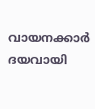വായനക്കാർ ദയവായി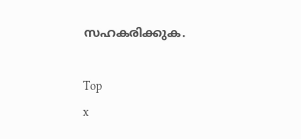സഹകരിക്കുക.

Top
x